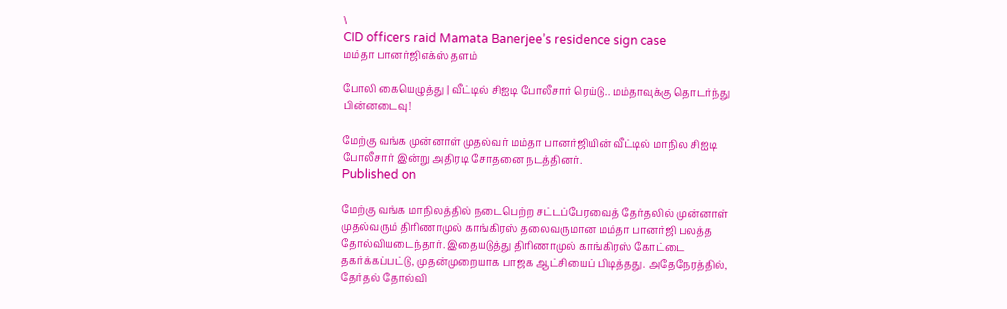\
CID officers raid Mamata Banerjee’s residence sign case
மம்தா பானர்ஜிஎக்ஸ் தளம்

போலி கையெழுத்து | வீட்டில் சிஐடி போலீசார் ரெய்டு.. மம்தாவுக்கு தொடர்ந்து பின்னடைவு!

மேற்கு வங்க முன்னாள் முதல்வர் மம்தா பானர்ஜியின் வீட்டில் மாநில சிஐடி போலீசார் இன்று அதிரடி சோதனை நடத்தினர்.
Published on

மேற்கு வங்க மாநிலத்தில் நடைபெற்ற சட்டப்பேரவைத் தேர்தலில் முன்னாள் முதல்வரும் திரிணாமுல் காங்கிரஸ் தலைவருமான மம்தா பானர்ஜி பலத்த தோல்வியடைந்தார். இதையடுத்து திரிணாமுல் காங்கிரஸ் கோட்டை தகர்க்கப்பட்டு, முதன்முறையாக பாஜக ஆட்சியைப் பிடித்தது. அதேநேரத்தில், தேர்தல் தோல்வி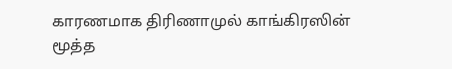காரணமாக திரிணாமுல் காங்கிரஸின் மூத்த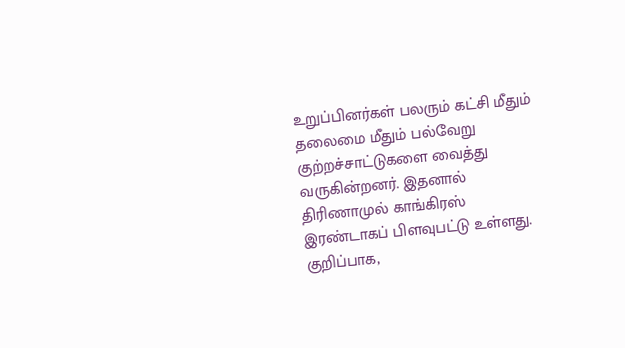உறுப்பினர்கள் பலரும் கட்சி மீதும் தலைமை மீதும் பல்வேறு குற்றச்சாட்டுகளை வைத்து வருகின்றனர். இதனால் திரிணாமுல் காங்கிரஸ் இரண்டாகப் பிளவுபட்டு உள்ளது. குறிப்பாக,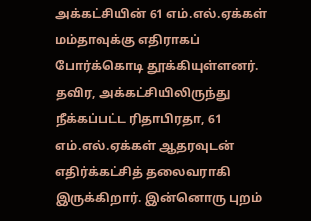அக்கட்சியின் 61 எம்.எல்.ஏக்கள் மம்தாவுக்கு எதிராகப் போர்க்கொடி தூக்கியுள்ளனர். தவிர, அக்கட்சியிலிருந்து நீக்கப்பட்ட ரிதாபிரதா, 61 எம்.எல்.ஏக்கள் ஆதரவுடன் எதிர்க்கட்சித் தலைவராகி இருக்கிறார். இன்னொரு புறம்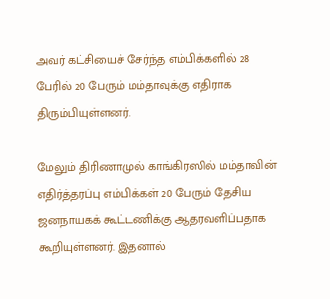அவர் கட்சியைச் சேர்ந்த எம்பிக்களில் 28 பேரில் 20 பேரும் மம்தாவுக்கு எதிராக திரும்பியுள்ளனர்.

மேலும் திரிணாமுல் காங்கிரஸில் மம்தாவின் எதிர்த்தரப்பு எம்பிக்கள் 20 பேரும் தேசிய ஜனநாயகக் கூட்டணிக்கு ஆதரவளிப்பதாக கூறியுள்ளனர். இதனால்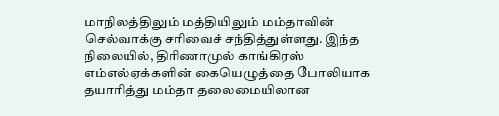மாநிலத்திலும் மத்தியிலும் மம்தாவின் செல்வாக்கு சரிவைச் சந்தித்துள்ளது. இந்த நிலையில், திரிணாமுல் காங்கிரஸ் எம்எல்ஏக்களின் கையெழுத்தை போலியாக தயாரித்து மம்தா தலைமையிலான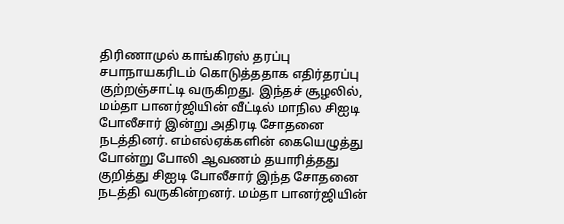திரிணாமுல் காங்கிரஸ் தரப்பு சபாநாயகரிடம் கொடுத்ததாக எதிர்தரப்பு குற்றஞ்சாட்டி வருகிறது. இந்தச் சூழலில், மம்தா பானர்ஜியின் வீட்டில் மாநில சிஐடி போலீசார் இன்று அதிரடி சோதனை நடத்தினர். எம்எல்ஏக்களின் கையெழுத்து போன்று போலி ஆவணம் தயாரித்தது குறித்து சிஐடி போலீசார் இந்த சோதனை நடத்தி வருகின்றனர். மம்தா பானர்ஜியின்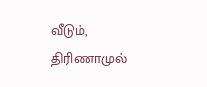வீடும், திரிணாமுல்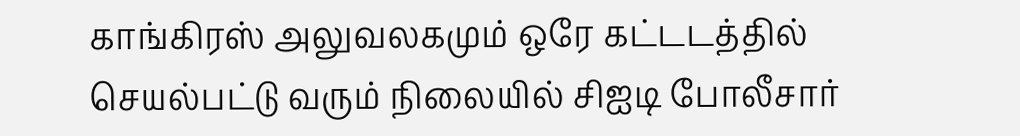காங்கிரஸ் அலுவலகமும் ஒரே கட்டடத்தில் செயல்பட்டு வரும் நிலையில் சிஐடி போலீசார்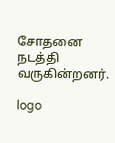சோதனை நடத்தி வருகின்றனர்.

logo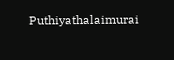Puthiyathalaimurai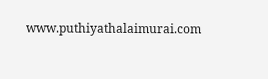www.puthiyathalaimurai.com